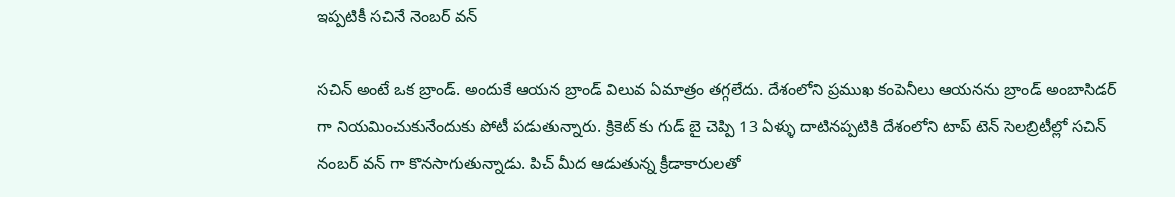ఇప్పటికీ సచినే నెంబర్ వన్

సచిన్ అంటే ఒక బ్రాండ్. అందుకే ఆయన బ్రాండ్ విలువ ఏమాత్రం తగ్గలేదు. దేశంలోని ప్రముఖ కంపెనీలు ఆయనను బ్రాండ్ అంబాసిడర్ గా నియమించుకునేందుకు పోటీ పడుతున్నారు. క్రికెట్ కు గుడ్ బై చెప్పి 13 ఏళ్ళు దాటినప్పటికి దేశంలోని టాప్ టెన్ సెలబ్రిటీల్లో సచిన్ నంబర్ వన్ గా కొనసాగుతున్నాడు. పిచ్ మీద ఆడుతున్న క్రీడాకారులతో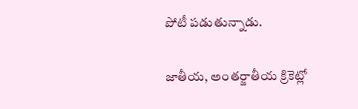పోటీ పడుతున్నాడు.

జాతీయ, అంతర్జాతీయ క్రికెట్లో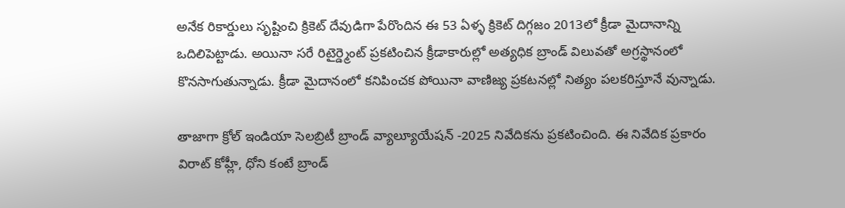అనేక రికార్డులు సృష్టించి క్రికెట్ దేవుడిగా పేరొందిన ఈ 53 ఏళ్ళ క్రికెట్ దిగ్గజం 2013లో క్రీడా మైదానాన్ని ఒదిలిపెట్టాడు. అయినా సరే రిటైర్డ్మెంట్ ప్రకటించిన క్రీడాకారుల్లో అత్యధిక బ్రాండ్ విలువతో అగ్రస్థానంలో కొనసాగుతున్నాడు. క్రీడా మైదానంలో కనిపించక పోయినా వాణిజ్య ప్రకటనల్లో నిత్యం పలకరిస్తూనే వున్నాడు.

తాజాగా క్రోల్ ఇండియా సెలబ్రిటీ బ్రాండ్ వ్యాల్యూయేషన్ -2025 నివేదికను ప్రకటించింది. ఈ నివేదిక ప్రకారం విరాట్ కోహ్లీ, ధోని కంటే బ్రాండ్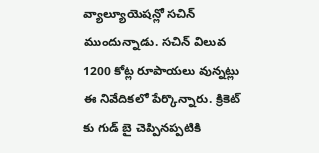వ్యాల్యూయెషన్లో సచిన్ ముందున్నాడు. సచిన్ విలువ 1200 కోట్ల రూపాయలు వున్నట్లు ఈ నివేదికలో పేర్కొన్నారు. క్రికెట్ కు గుడ్ బై చెప్పినప్పటికి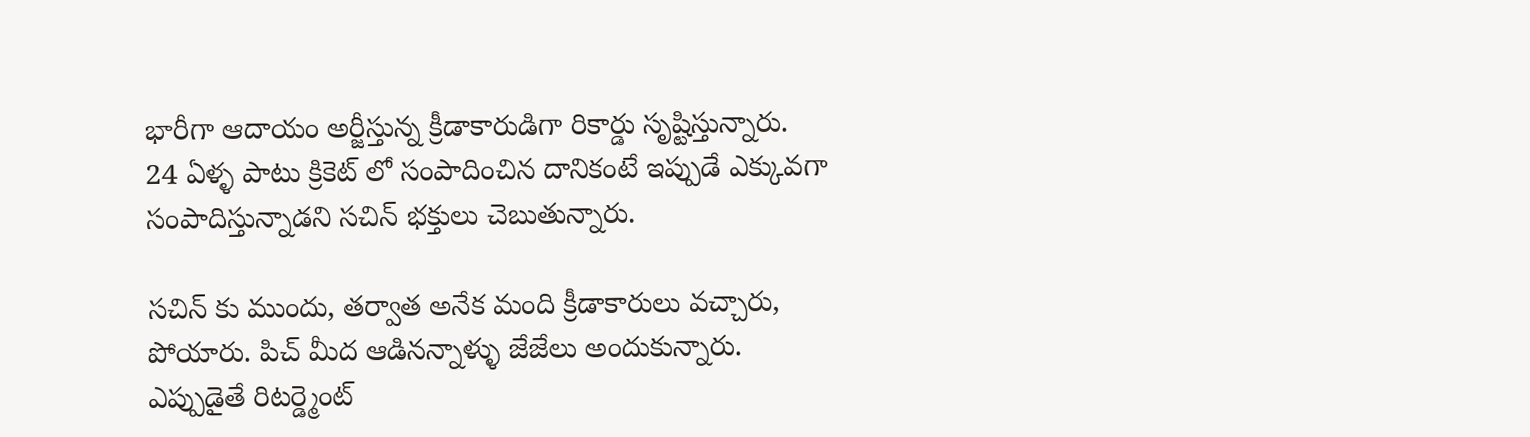భారీగా ఆదాయం అర్జీస్తున్న క్రీడాకారుడిగా రికార్డు సృష్టిస్తున్నారు. 24 ఏళ్ళ పాటు క్రికెట్ లో సంపాదించిన దానికంటే ఇప్పుడే ఎక్కువగా సంపాదిస్తున్నాడని సచిన్ భక్తులు చెబుతున్నారు.

సచిన్ కు ముందు, తర్వాత అనేక మంది క్రీడాకారులు వచ్చారు, పోయారు. పిచ్ మీద ఆడినన్నాళ్ళు జేజేలు అందుకున్నారు. ఎప్పుడైతే రిటర్డ్మెంట్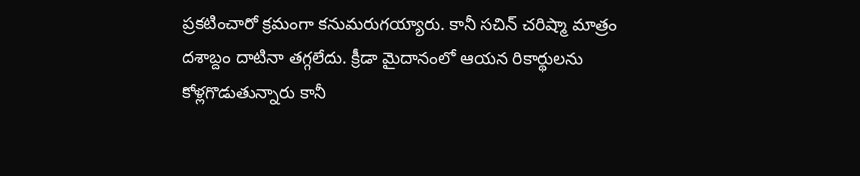ప్రకటించారో క్రమంగా కనుమరుగయ్యారు. కానీ సచిన్ చరిష్మా మాత్రం దశాబ్దం దాటినా తగ్గలేదు. క్రీడా మైదానంలో ఆయన రికార్థులను కోళ్లగొడుతున్నారు కానీ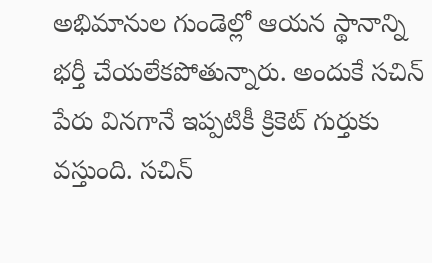అభిమానుల గుండెల్లో ఆయన స్థానాన్ని భర్తీ చేయలేకపోతున్నారు. అందుకే సచిన్ పేరు వినగానే ఇప్పటికీ క్రికెట్ గుర్తుకు వస్తుంది. సచిన్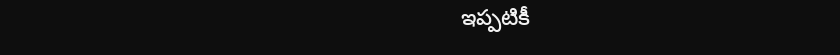ఇప్పటికీ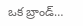ఒక బ్రాండ్…